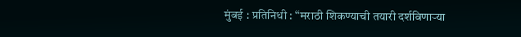मुंबई : प्रतिनिधी : “मराठी शिकण्याची तयारी दर्शविणाऱ्या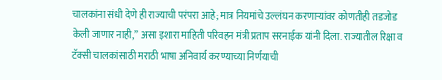चालकांना संधी देणे ही राज्याची परंपरा आहे; मात्र नियमांचे उल्लंघन करणाऱ्यांवर कोणतीही तडजोड केली जाणार नाही,” असा इशारा माहिती परिवहन मंत्री प्रताप सरनाईक यांनी दिला. राज्यातील रिक्षा व टॅक्सी चालकांसाठी मराठी भाषा अनिवार्य करण्याच्या निर्णयाची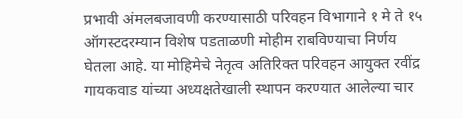प्रभावी अंमलबजावणी करण्यासाठी परिवहन विभागाने १ मे ते १५ ऑगस्टदरम्यान विशेष पडताळणी मोहीम राबविण्याचा निर्णय घेतला आहे. या मोहिमेचे नेतृत्व अतिरिक्त परिवहन आयुक्त रवींद्र गायकवाड यांच्या अध्यक्षतेखाली स्थापन करण्यात आलेल्या चार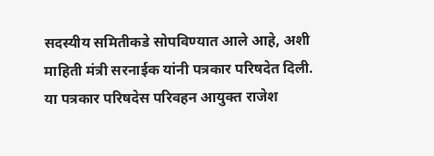सदस्यीय समितीकडे सोपविण्यात आले आहे, अशी माहिती मंत्री सरनाईक यांनी पत्रकार परिषदेत दिली.
या पत्रकार परिषदेस परिवहन आयुक्त राजेश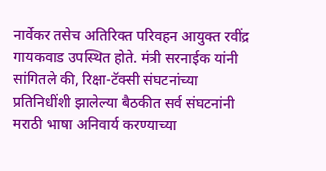नार्वेकर तसेच अतिरिक्त परिवहन आयुक्त रवींद्र गायकवाड उपस्थित होते. मंत्री सरनाईक यांनी सांगितले की, रिक्षा-टॅक्सी संघटनांच्या प्रतिनिधींशी झालेल्या बैठकीत सर्व संघटनांनी मराठी भाषा अनिवार्य करण्याच्या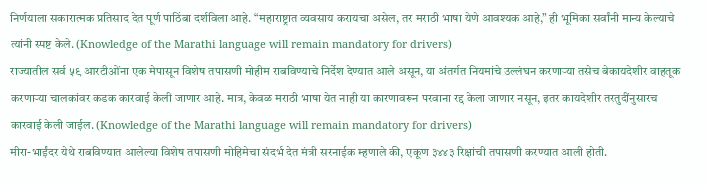निर्णयाला सकारात्मक प्रतिसाद देत पूर्ण पाठिंबा दर्शविला आहे. “महाराष्ट्रात व्यवसाय करायचा असेल, तर मराठी भाषा येणे आवश्यक आहे,” ही भूमिका सर्वांनी मान्य केल्याचे त्यांनी स्पष्ट केले. (Knowledge of the Marathi language will remain mandatory for drivers)
राज्यातील सर्व ५९ आरटीओंना एक मेपासून विशेष तपासणी मोहीम राबविण्याचे निर्देश देण्यात आले असून, या अंतर्गत नियमांचे उल्लंघन करणाऱ्या तसेच बेकायदेशीर वाहतूक करणाऱ्या चालकांवर कडक कारवाई केली जाणार आहे. मात्र, केवळ मराठी भाषा येत नाही या कारणावरून परवाना रद्द केला जाणार नसून, इतर कायदेशीर तरतुदींनुसारच कारवाई केली जाईल. (Knowledge of the Marathi language will remain mandatory for drivers)
मीरा-भाईंदर येथे राबविण्यात आलेल्या विशेष तपासणी मोहिमेचा संदर्भ देत मंत्री सरनाईक म्हणाले की, एकूण ३४४३ रिक्षांची तपासणी करण्यात आली होती.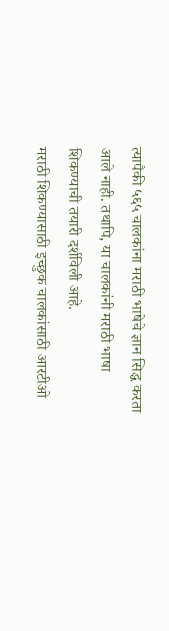त्यापैकी ५६५ चालकांना मराठी भाषेचे ज्ञान सिद्ध करता आले नाही. तथापि, या चालकांनी मराठी भाषा शिकण्याची तयारी दर्शविली आहे.
मराठी शिकण्यासाठी इच्छुक चालकांसाठी आरटीओ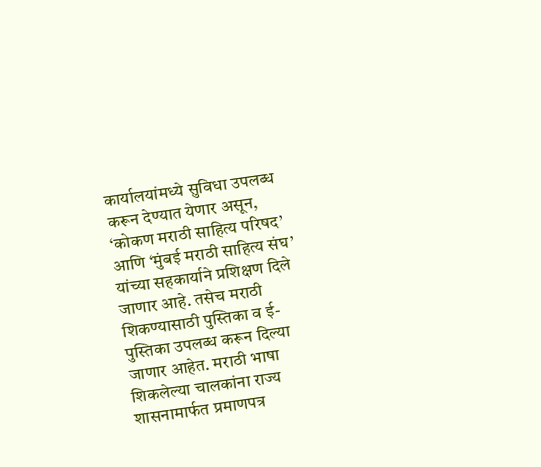कार्यालयांमध्ये सुविधा उपलब्ध करून देण्यात येणार असून, ‘कोकण मराठी साहित्य परिषद’ आणि ‘मुंबई मराठी साहित्य संघ’ यांच्या सहकार्याने प्रशिक्षण दिले जाणार आहे. तसेच मराठी शिकण्यासाठी पुस्तिका व ई-पुस्तिका उपलब्ध करून दिल्या जाणार आहेत. मराठी भाषा शिकलेल्या चालकांना राज्य शासनामार्फत प्रमाणपत्र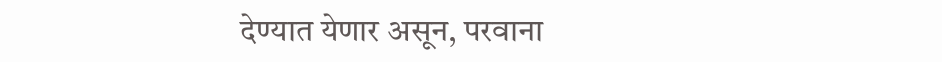देण्यात येणार असून, परवाना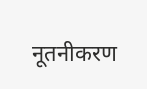नूतनीकरण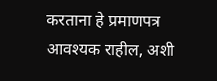करताना हे प्रमाणपत्र आवश्यक राहील, अशी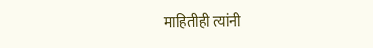माहितीही त्यांनी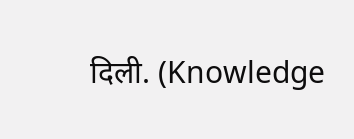दिली. (Knowledge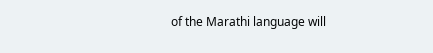of the Marathi language will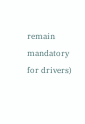remain mandatory for drivers)